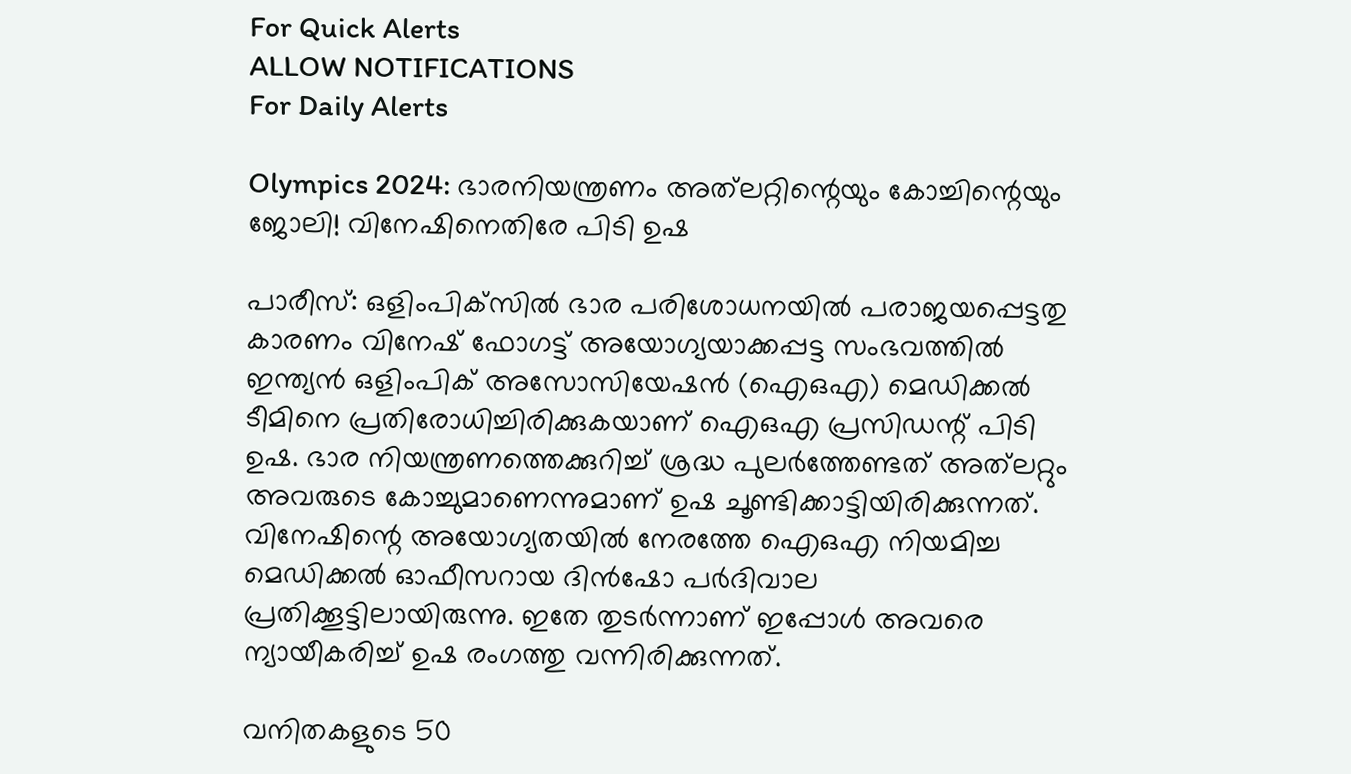For Quick Alerts
ALLOW NOTIFICATIONS
For Daily Alerts

Olympics 2024: ഭാരനിയന്ത്രണം അത്‌ലറ്റിന്റെയും കോച്ചിന്റെയും ജോലി! വിനേഷിനെതിരേ പിടി ഉഷ

പാരീസ്: ഒളിംപിക്‌സില്‍ ഭാര പരിശോധനയില്‍ പരാജയപ്പെട്ടതു കാരണം വിനേഷ് ഫോഗട്ട് അയോഗ്യയാക്കപ്പട്ട സംഭവത്തില്‍ ഇന്ത്യന്‍ ഒളിംപിക് അസോസിയേഷന്‍ (ഐഒഎ) മെഡിക്കല്‍ ടീമിനെ പ്രതിരോധിച്ചിരിക്കുകയാണ് ഐഒഎ പ്രസിഡന്റ് പിടി ഉഷ. ഭാര നിയന്ത്രണത്തെക്കുറിച്ച് ശ്രദ്ധ പുലര്‍ത്തേണ്ടത് അത്‌ലറ്റും അവരുടെ കോച്ചുമാണെന്നുമാണ് ഉഷ ചൂണ്ടിക്കാട്ടിയിരിക്കുന്നത്. വിനേഷിന്റെ അയോഗ്യതയില്‍ നേരത്തേ ഐഒഎ നിയമിച്ച മെഡിക്കല്‍ ഓഫീസറായ ദിന്‍ഷോ പര്‍ദിവാല പ്രതിക്കൂട്ടിലായിരുന്നു. ഇതേ തുടര്‍ന്നാണ് ഇപ്പോള്‍ അവരെ ന്യായീകരിച്ച് ഉഷ രംഗത്തു വന്നിരിക്കുന്നത്.

വനിതകളുടെ 50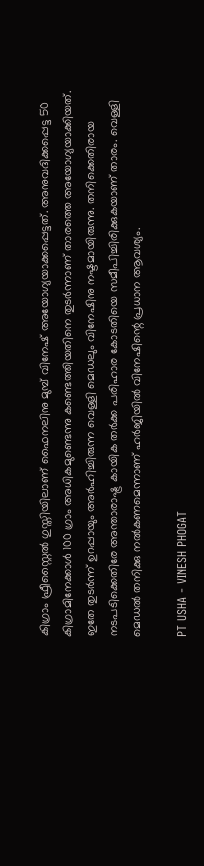കിഗ്രാം ഫ്രീസ്റ്റൈല്‍ ഗുസ്തിയിലാണ് ഫൈനലിനു മുമ്പ് വിനേഷ് അയോഗ്യയാക്കപ്പെട്ടത്. അനുവദിക്കപ്പെട്ട 50 കിഗ്രാമിനേക്കാള്‍ 100 ഗ്രാം അധികമുണ്ടെന്നു കണ്ടെത്തിയതിനെ തുടര്‍ന്നാണ് താരത്തെ അയോഗ്യയാക്കിയത്. ഇതേ തുടര്‍ന്ന് ഉറപ്പായും അര്‍ഹിച്ചിരുന്ന വെള്ളി മെഡലും വിനേഷിനു നഷ്ടമായിരുന്നു. തനിക്കെതിരായ നടപടിക്കെതിരേ അന്താരാഷ്ട്ര കായിക തര്‍ക്ക പരിഹാര കോടതിയെ സമീപിച്ചിരിക്കുകയാണ് താരം. വെള്ളി മെഡല്‍ തനിക്കു നല്‍കണമെന്നാണ് ഹര്‍ജിയില്‍ വിനേഷിന്റെ പ്രധാന ആവശ്യം.

PT USHA - VINESH PHOGAT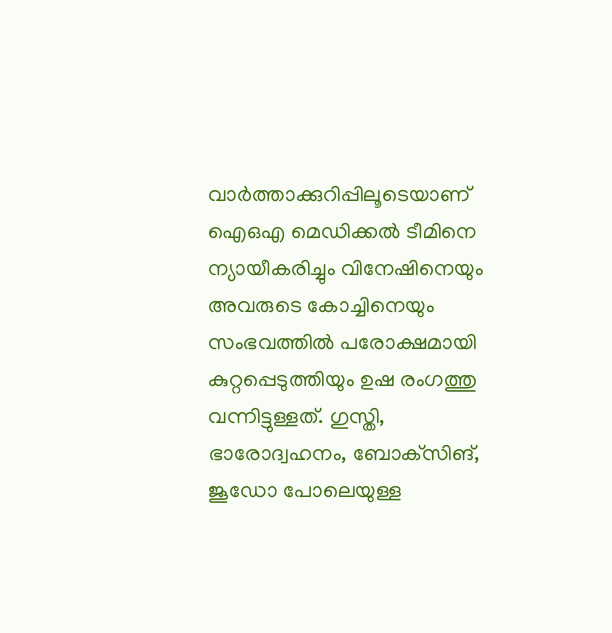വാര്‍ത്താക്കുറിപ്പിലൂടെയാണ് ഐഒഎ മെഡിക്കല്‍ ടീമിനെ ന്യായീകരിച്ചും വിനേഷിനെയും അവരുടെ കോച്ചിനെയും സംഭവത്തില്‍ പരോക്ഷമായി കുറ്റപ്പെടുത്തിയും ഉഷ രംഗത്തു വന്നിട്ടുള്ളത്. ഗുസ്തി, ഭാരോദ്വഹനം, ബോക്‌സിങ്, ജൂഡോ പോലെയുള്ള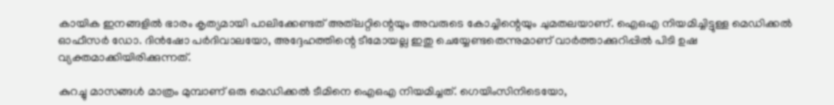കായിക ഇനങ്ങളില്‍ ഭാരം കൃത്യമായി പാലിക്കേണ്ടത് അത്‌ലറ്റിന്റെയും അവരുടെ കോച്ചിന്റെയും ചുമതലയാണ്. ഐഒഎ നിയമിച്ചിട്ടുള്ള മെഡിക്കല്‍ ഓഫീസര്‍ ഡോ. ദിന്‍ഷോ പര്‍ദിവാലയോ, അദ്ദേഹത്തിന്റെ ടീമോയല്ല ഇതു ചെയ്യേണ്ടതെന്നുമാണ് വാര്‍ത്താക്കുറിപ്പില്‍ പിടി ഉഷ വ്യക്തമാക്കിയിരിക്കുന്നത്.

കുറച്ചു മാസങ്ങള്‍ മാത്രം മുമ്പാണ് ഒരു മെഡിക്കല്‍ ടീമിനെ ഐഒഎ നിയമിച്ചത്. ഗെയിംസിനിടെയോ,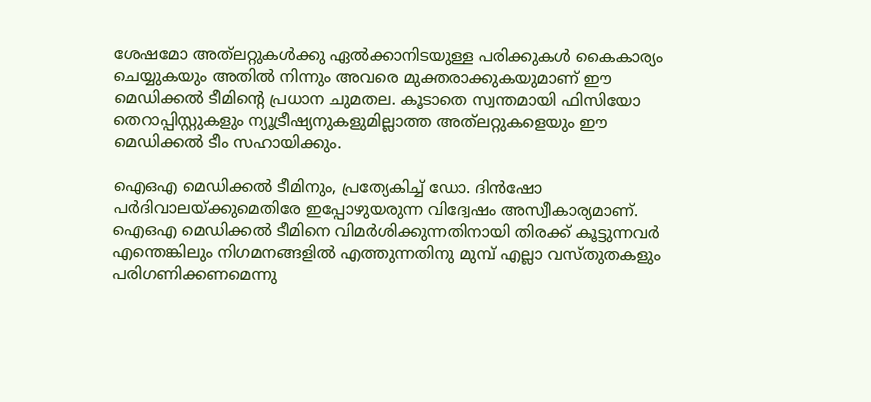ശേഷമോ അത്‌ലറ്റുകള്‍ക്കു ഏല്‍ക്കാനിടയുള്ള പരിക്കുകള്‍ കൈകാര്യം ചെയ്യുകയും അതില്‍ നിന്നും അവരെ മുക്തരാക്കുകയുമാണ് ഈ മെഡിക്കല്‍ ടീമിന്റെ പ്രധാന ചുമതല. കൂടാതെ സ്വന്തമായി ഫിസിയോ തെറാപ്പിസ്റ്റുകളും ന്യൂട്രീഷ്യനുകളുമില്ലാത്ത അത്‌ലറ്റുകളെയും ഈ മെഡിക്കല്‍ ടീം സഹായിക്കും.

ഐഒഎ മെഡിക്കല്‍ ടീമിനും, പ്രത്യേകിച്ച് ഡോ. ദിന്‍ഷോ പര്‍ദിവാലയ്ക്കുമെതിരേ ഇപ്പോഴുയരുന്ന വിദ്വേഷം അസ്വീകാര്യമാണ്. ഐഒഎ മെഡിക്കല്‍ ടീമിനെ വിമര്‍ശിക്കുന്നതിനായി തിരക്ക് കൂട്ടുന്നവര്‍ എന്തെങ്കിലും നിഗമനങ്ങളില്‍ എത്തുന്നതിനു മുമ്പ് എല്ലാ വസ്തുതകളും പരിഗണിക്കണമെന്നു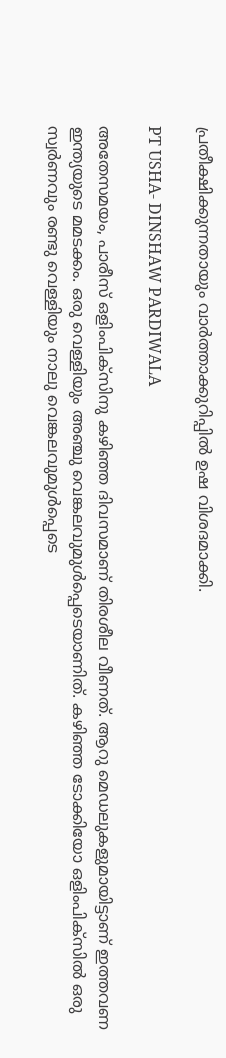പ്രതീക്ഷിക്കുന്നതായും വാര്‍ത്താക്കുറിപ്പില്‍ ഉഷ വിശദമാക്കി.

PT USHA- DINSHAW PARDIWALA

അതേസമയം, പാരീസ് ഒളിംപിക്‌സിനു കഴിഞ്ഞ ദിവസമാണ് തിരശീല വീണത്. ആറു മെഡലുകളുമായിട്ടാണ് ഇത്തവണ ഇന്ത്യയുടെ മമടക്കം. ഒരു വെള്ളിയും അഞ്ചു വെങ്കലവുമുള്‍പ്പെടെയാണിത്. കഴിഞ്ഞ ടോക്കിയോ ഒളിംപിക്‌സില്‍ ഒരു സ്വര്‍ണവും രണ്ടു വെള്ളിയും നാലു വെങ്കലവുമുള്‍പ്പെടെ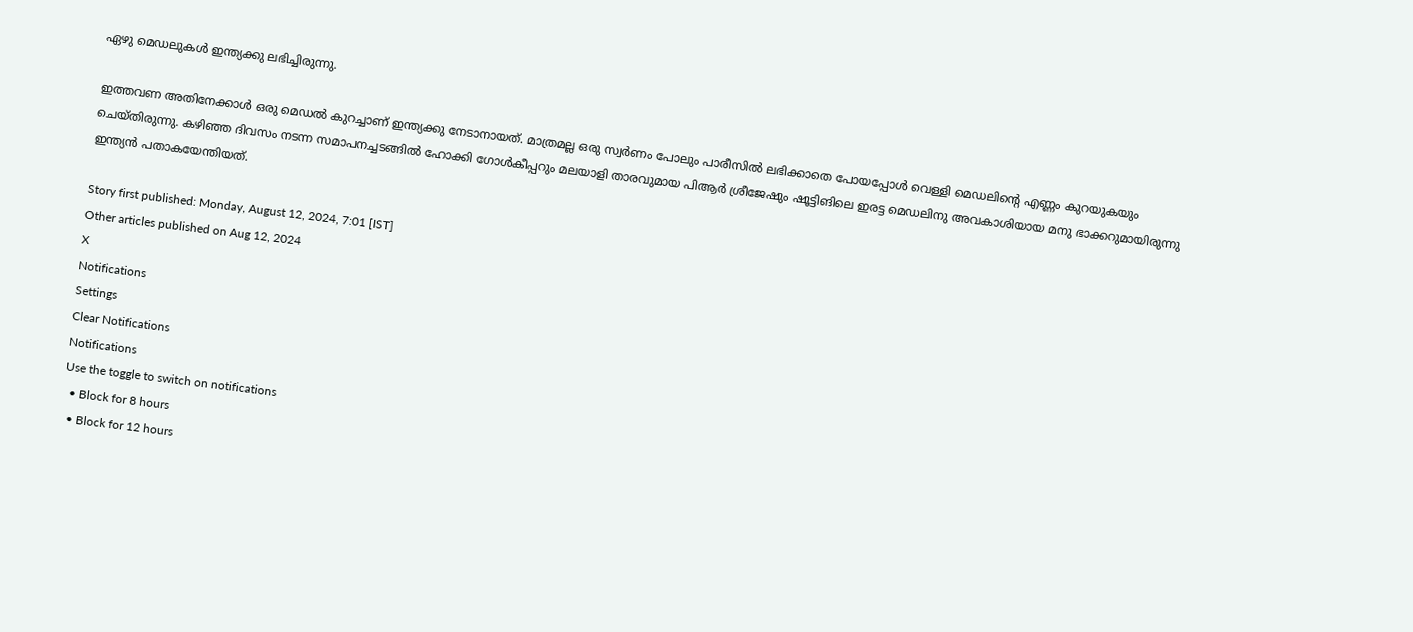ഏഴു മെഡലുകള്‍ ഇന്ത്യക്കു ലഭിച്ചിരുന്നു.

ഇത്തവണ അതിനേക്കാള്‍ ഒരു മെഡല്‍ കുറച്ചാണ് ഇന്ത്യക്കു നേടാനായത്. മാത്രമല്ല ഒരു സ്വര്‍ണം പോലും പാരീസില്‍ ലഭിക്കാതെ പോയപ്പോള്‍ വെള്ളി മെഡലിന്റെ എണ്ണം കുറയുകയും ചെയ്തിരുന്നു. കഴിഞ്ഞ ദിവസം നടന്ന സമാപനച്ചടങ്ങില്‍ ഹോക്കി ഗോള്‍കീപ്പറും മലയാളി താരവുമായ പിആര്‍ ശ്രീജേഷും ഷൂട്ടിങിലെ ഇരട്ട മെഡലിനു അവകാശിയായ മനു ഭാക്കറുമായിരുന്നു ഇന്ത്യന്‍ പതാകയേന്തിയത്.

Story first published: Monday, August 12, 2024, 7:01 [IST]
Other articles published on Aug 12, 2024
X
Notifications
Settings
Clear Notifications
Notifications
Use the toggle to switch on notifications
  • Block for 8 hours
  • Block for 12 hours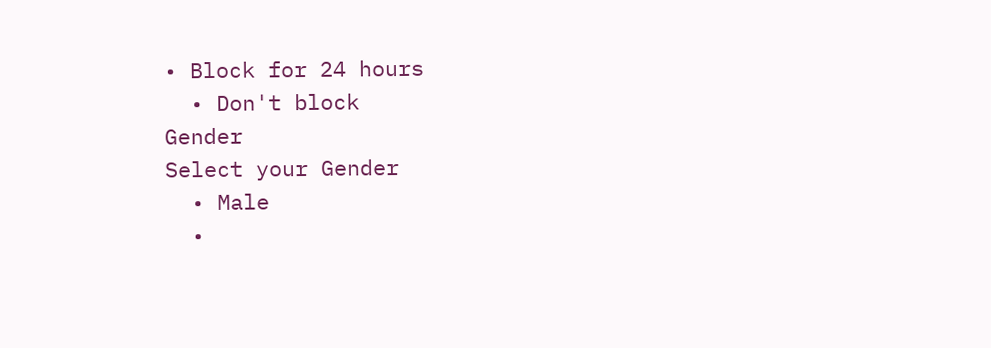• Block for 24 hours
  • Don't block
Gender
Select your Gender
  • Male
  •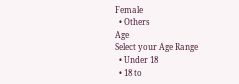Female
  • Others
Age
Select your Age Range
  • Under 18
  • 18 to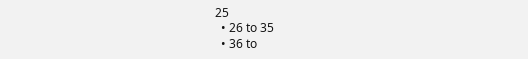25
  • 26 to 35
  • 36 to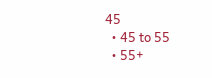45
  • 45 to 55
  • 55+